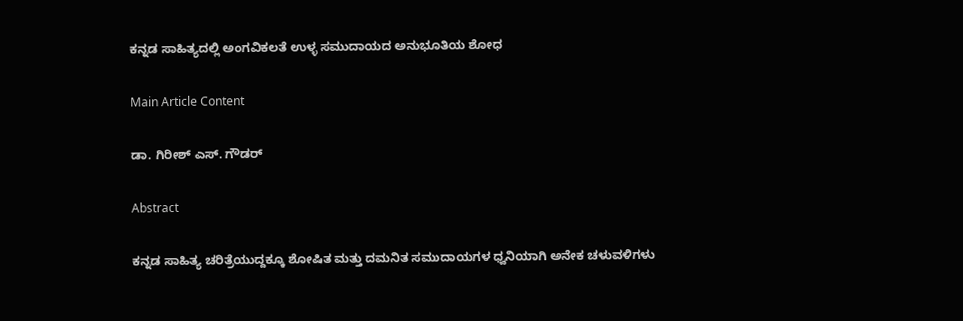ಕನ್ನಡ ಸಾಹಿತ್ಯದಲ್ಲಿ ಅಂಗವಿಕಲತೆ ಉಳ್ಳ ಸಮುದಾಯದ ಅನುಭೂತಿಯ ಶೋಧ

Main Article Content

ಡಾ. ಗಿರೀಶ್‌ ಎಸ್. ಗೌಡರ್‌

Abstract

ಕನ್ನಡ ಸಾಹಿತ್ಯ ಚರಿತ್ರೆಯುದ್ದಕ್ಕೂ ಶೋಷಿತ ಮತ್ತು ದಮನಿತ ಸಮುದಾಯಗಳ ಧ್ವನಿಯಾಗಿ ಅನೇಕ ಚಳುವಳಿಗಳು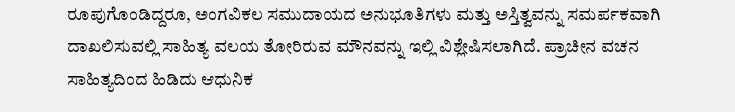ರೂಪುಗೊಂಡಿದ್ದರೂ, ಅಂಗವಿಕಲ ಸಮುದಾಯದ ಅನುಭೂತಿಗಳು ಮತ್ತು ಅಸ್ತಿತ್ವವನ್ನು ಸಮರ್ಪಕವಾಗಿ ದಾಖಲಿಸುವಲ್ಲಿ ಸಾಹಿತ್ಯ ವಲಯ ತೋರಿರುವ ಮೌನವನ್ನು ಇಲ್ಲಿ ವಿಶ್ಲೇಷಿಸಲಾಗಿದೆ. ಪ್ರಾಚೀನ ವಚನ ಸಾಹಿತ್ಯದಿಂದ ಹಿಡಿದು ಆಧುನಿಕ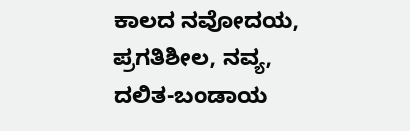ಕಾಲದ ನವೋದಯ, ಪ್ರಗತಿಶೀಲ, ನವ್ಯ, ದಲಿತ-ಬಂಡಾಯ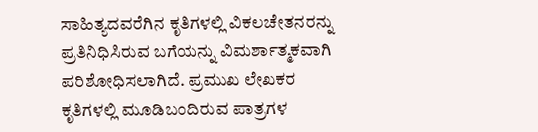ಸಾಹಿತ್ಯದವರೆಗಿನ ಕೃತಿಗಳಲ್ಲಿ ವಿಕಲಚೇತನರನ್ನು ಪ್ರತಿನಿಧಿಸಿರುವ ಬಗೆಯನ್ನು ವಿಮರ್ಶಾತ್ಮಕವಾಗಿ ಪರಿಶೋಧಿಸಲಾಗಿದೆ. ಪ್ರಮುಖ ಲೇಖಕರ ಕೃತಿಗಳಲ್ಲಿ ಮೂಡಿಬಂದಿರುವ ಪಾತ್ರಗಳ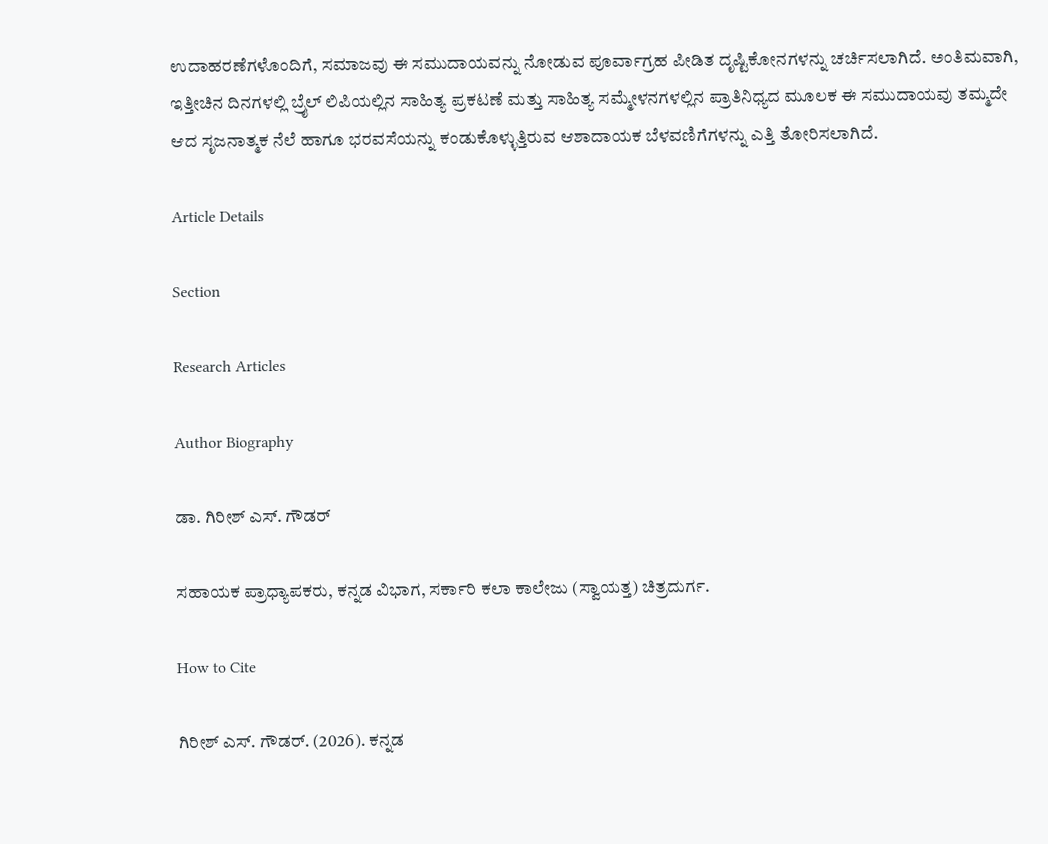ಉದಾಹರಣೆಗಳೊಂದಿಗೆ, ಸಮಾಜವು ಈ ಸಮುದಾಯವನ್ನು ನೋಡುವ ಪೂರ್ವಾಗ್ರಹ ಪೀಡಿತ ದೃಷ್ಟಿಕೋನಗಳನ್ನು ಚರ್ಚಿಸಲಾಗಿದೆ. ಅಂತಿಮವಾಗಿ, ಇತ್ತೀಚಿನ ದಿನಗಳಲ್ಲಿ ಬ್ರೈಲ್ ಲಿಪಿಯಲ್ಲಿನ ಸಾಹಿತ್ಯ ಪ್ರಕಟಣೆ ಮತ್ತು ಸಾಹಿತ್ಯ ಸಮ್ಮೇಳನಗಳಲ್ಲಿನ ಪ್ರಾತಿನಿಧ್ಯದ ಮೂಲಕ ಈ ಸಮುದಾಯವು ತಮ್ಮದೇ ಆದ ಸೃಜನಾತ್ಮಕ ನೆಲೆ ಹಾಗೂ ಭರವಸೆಯನ್ನು ಕಂಡುಕೊಳ್ಳುತ್ತಿರುವ ಆಶಾದಾಯಕ ಬೆಳವಣಿಗೆಗಳನ್ನು ಎತ್ತಿ ತೋರಿಸಲಾಗಿದೆ.

Article Details

Section

Research Articles

Author Biography

ಡಾ. ಗಿರೀಶ್‌ ಎಸ್. ಗೌಡರ್‌

ಸಹಾಯಕ ಪ್ರಾಧ್ಯಾಪಕರು, ಕನ್ನಡ ವಿಭಾಗ, ಸರ್ಕಾರಿ ಕಲಾ ಕಾಲೇಜು (ಸ್ವಾಯತ್ತ) ಚಿತ್ರದುರ್ಗ.

How to Cite

ಗಿರೀಶ್‌ ಎಸ್. ಗೌಡರ್‌. (2026). ಕನ್ನಡ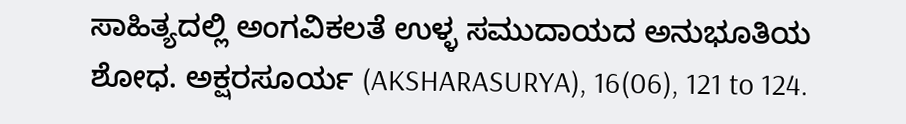ಸಾಹಿತ್ಯದಲ್ಲಿ ಅಂಗವಿಕಲತೆ ಉಳ್ಳ ಸಮುದಾಯದ ಅನುಭೂತಿಯ ಶೋಧ. ಅಕ್ಷರಸೂರ್ಯ (AKSHARASURYA), 16(06), 121 to 124.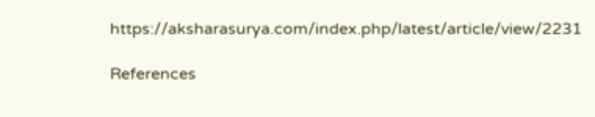https://aksharasurya.com/index.php/latest/article/view/2231

References